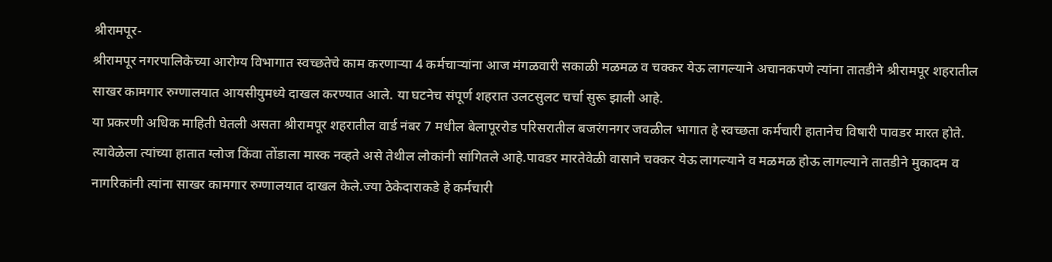श्रीरामपूर-
श्रीरामपूर नगरपालिकेच्या आरोग्य विभागात स्वच्छतेचे काम करणाऱ्या 4 कर्मचाऱ्यांना आज मंगळवारी सकाळी मळमळ व चक्कर येऊ लागल्याने अचानकपणे त्यांना तातडीने श्रीरामपूर शहरातील साखर कामगार रुग्णालयात आयसीयुमध्ये दाखल करण्यात आले. या घटनेच संपूर्ण शहरात उलटसुलट चर्चा सुरू झाली आहे.
या प्रकरणी अधिक माहिती घेतली असता श्रीरामपूर शहरातील वार्ड नंबर 7 मधील बेलापूररोड परिसरातील बजरंगनगर जवळील भागात हे स्वच्छता कर्मचारी हातानेच विषारी पावडर मारत होते. त्यावेळेला त्यांच्या हातात ग्लोज किंवा तोंडाला मास्क नव्हते असे तेथील लोकांनी सांगितले आहे.पावडर मारतेवेळी वासाने चक्कर येऊ लागल्याने व मळमळ होऊ लागल्याने तातडीने मुकादम व नागरिकांनी त्यांना साखर कामगार रुग्णालयात दाखल केले.ज्या ठेकेदाराकडे हे कर्मचारी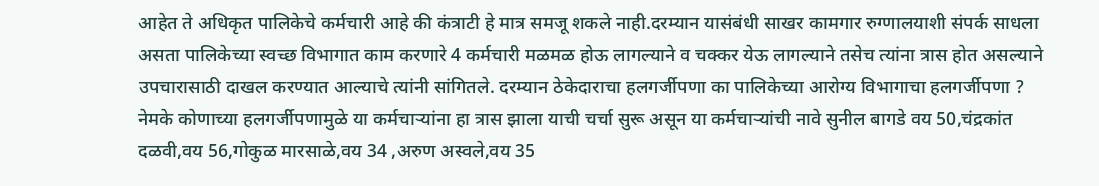आहेत ते अधिकृत पालिकेचे कर्मचारी आहे की कंत्राटी हे मात्र समजू शकले नाही.दरम्यान यासंबंधी साखर कामगार रुग्णालयाशी संपर्क साधला असता पालिकेच्या स्वच्छ विभागात काम करणारे 4 कर्मचारी मळमळ होऊ लागल्याने व चक्कर येऊ लागल्याने तसेच त्यांना त्रास होत असल्याने उपचारासाठी दाखल करण्यात आल्याचे त्यांनी सांगितले. दरम्यान ठेकेदाराचा हलगर्जीपणा का पालिकेच्या आरोग्य विभागाचा हलगर्जीपणा ? नेमके कोणाच्या हलगर्जीपणामुळे या कर्मचाऱ्यांना हा त्रास झाला याची चर्चा सुरू असून या कर्मचाऱ्यांची नावे सुनील बागडे वय 50,चंद्रकांत दळवी,वय 56,गोकुळ मारसाळे,वय 34 ,अरुण अस्वले,वय 35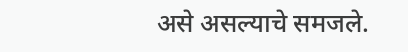असे असल्याचे समजले.